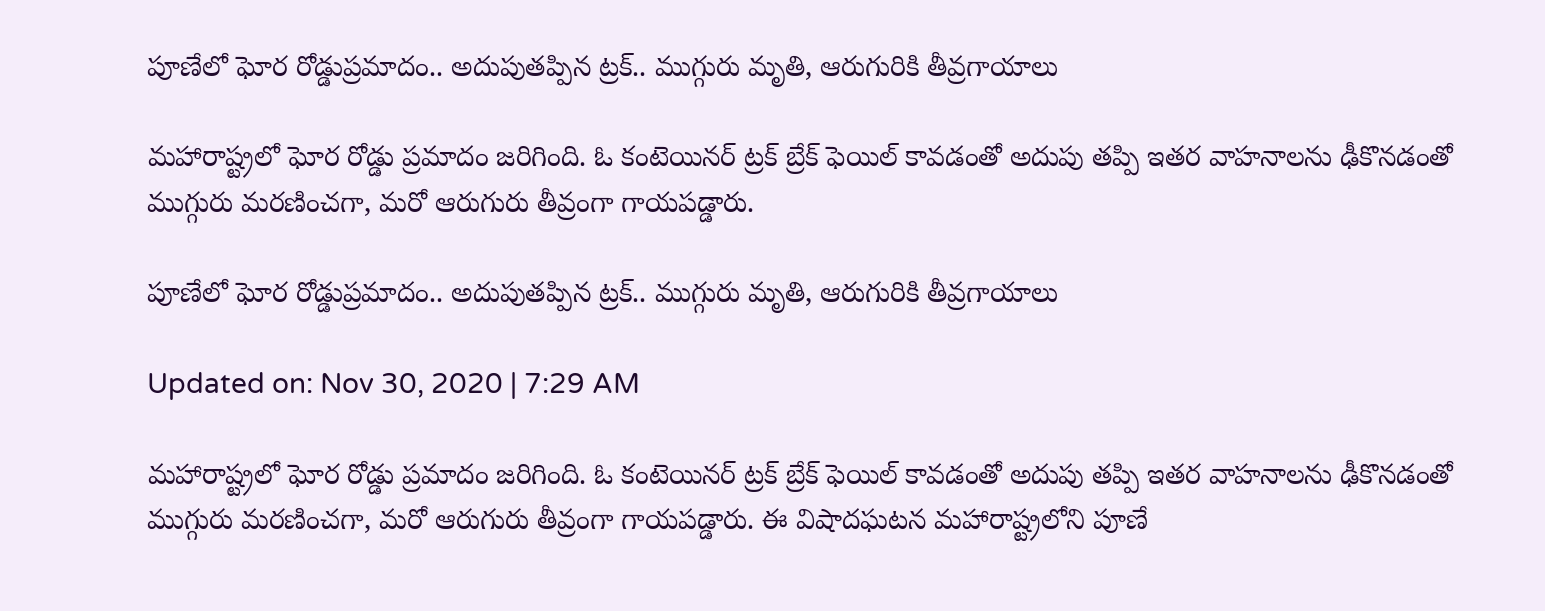పూణేలో ఘోర రోడ్డుప్రమాదం.. అదుపుతప్పిన ట్రక్.. ముగ్గురు మృతి, ఆరుగురికి తీవ్రగాయాలు

మహారాష్ట్రలో ఘోర రోడ్డు ప్రమాదం జరిగింది. ఓ కంటెయినర్ ట్రక్ బ్రేక్ ఫెయిల్ కావడంతో అదుపు తప్పి ఇతర వాహనాలను ఢీకొనడంతో ముగ్గురు మరణించగా, మరో ఆరుగురు తీవ్రంగా గాయపడ్డారు.

పూణేలో ఘోర రోడ్డుప్రమాదం.. అదుపుతప్పిన ట్రక్.. ముగ్గురు మృతి, ఆరుగురికి తీవ్రగాయాలు

Updated on: Nov 30, 2020 | 7:29 AM

మహారాష్ట్రలో ఘోర రోడ్డు ప్రమాదం జరిగింది. ఓ కంటెయినర్ ట్రక్ బ్రేక్ ఫెయిల్ కావడంతో అదుపు తప్పి ఇతర వాహనాలను ఢీకొనడంతో ముగ్గురు మరణించగా, మరో ఆరుగురు తీవ్రంగా గాయపడ్డారు. ఈ విషాదఘటన మహారాష్ట్రలోని పూణే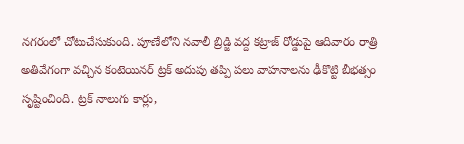నగరంలో చోటుచేసుకుంది. పూణేలోని నవాలీ బ్రిడ్జి వద్ద కట్రాజ్ రోడ్డుపై ఆదివారం రాత్రి అతివేగంగా వచ్చిన కంటెయినర్ ట్రక్ అదుపు తప్పి పలు వాహనాలను ఢీకొట్టి బీభత్సం సృష్టించింది. ట్రక్ నాలుగు కార్లు,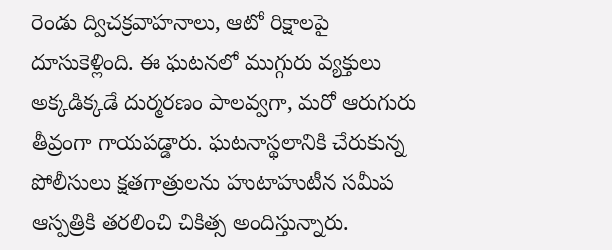రెండు ద్విచక్రవాహనాలు, ఆటో రిక్షాలపై దూసుకెళ్లింది. ఈ ఘటనలో ముగ్గురు వ్యక్తులు అక్కడిక్కడే దుర్మరణం పాలవ్వగా, మరో ఆరుగురు తీవ్రంగా గాయపడ్డారు. ఘటనాస్థలానికి చేరుకున్న పోలీసులు క్షతగాత్రులను హుటాహుటీన సమీప ఆస్పత్రికి తరలించి చికిత్స అందిస్తున్నారు.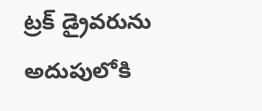ట్రక్ డ్రైవరును అదుపులోకి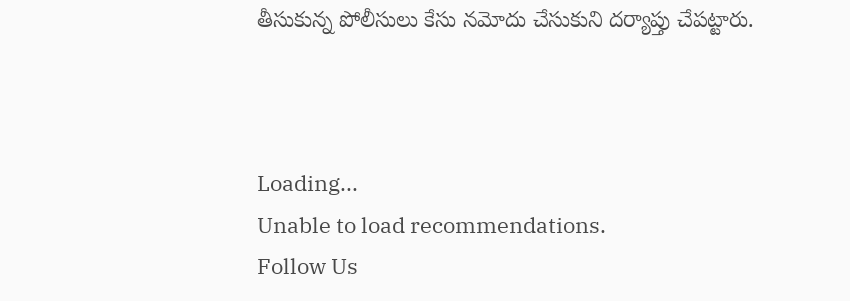తీసుకున్న పోలీసులు కేసు నమోదు చేసుకుని దర్యాప్తు చేపట్టారు.



Loading...
Unable to load recommendations.
Follow Us